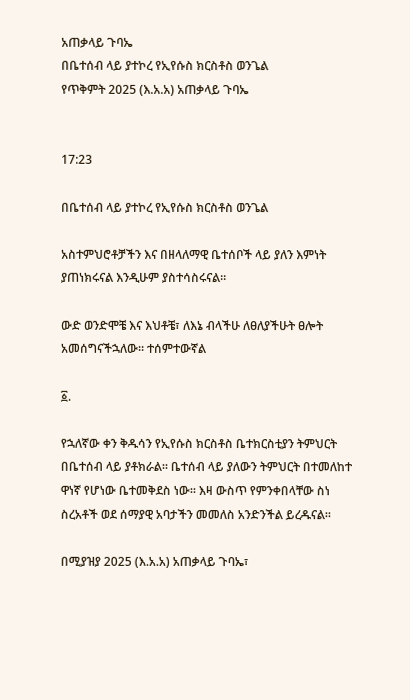አጠቃላይ ጉባኤ
በቤተሰብ ላይ ያተኮረ የኢየሱስ ክርስቶስ ወንጌል
የጥቅምት 2025 (እ.አ.አ) አጠቃላይ ጉባኤ


17:23

በቤተሰብ ላይ ያተኮረ የኢየሱስ ክርስቶስ ወንጌል

አስተምህሮቶቻችን እና በዘላለማዊ ቤተሰቦች ላይ ያለን እምነት ያጠነክሩናል እንዲሁም ያስተሳስሩናል።

ውድ ወንድሞቼ እና እህቶቼ፣ ለእኔ ብላችሁ ለፀለያችሁት ፀሎት አመሰግናችኋለው። ተሰምተውኛል

፩.

የኋለኛው ቀን ቅዱሳን የኢየሱስ ክርስቶስ ቤተክርስቲያን ትምህርት በቤተሰብ ላይ ያቶክራል። ቤተሰብ ላይ ያለውን ትምህርት በተመለከተ ዋነኛ የሆነው ቤተመቅደስ ነው። እዛ ውስጥ የምንቀበላቸው ስነ ስረአቶች ወደ ሰማያዊ አባታችን መመለስ አንድንችል ይረዱናል።

በሚያዝያ 2025 (እ.አ.አ) አጠቃላይ ጉባኤ፣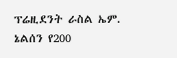ፕሬዚደንት ራስል ኤም. ኔልሰን የ200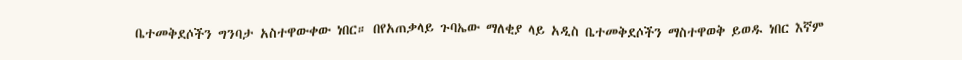ቤተመቅደሶችን ግንባታ አስተዋውቀው ነበር። በየአጠቃላይ ጉባኤው ማለቂያ ላይ አዲስ ቤተመቅደሶችን ማስተዋወቅ ይወዱ ነበር እኛም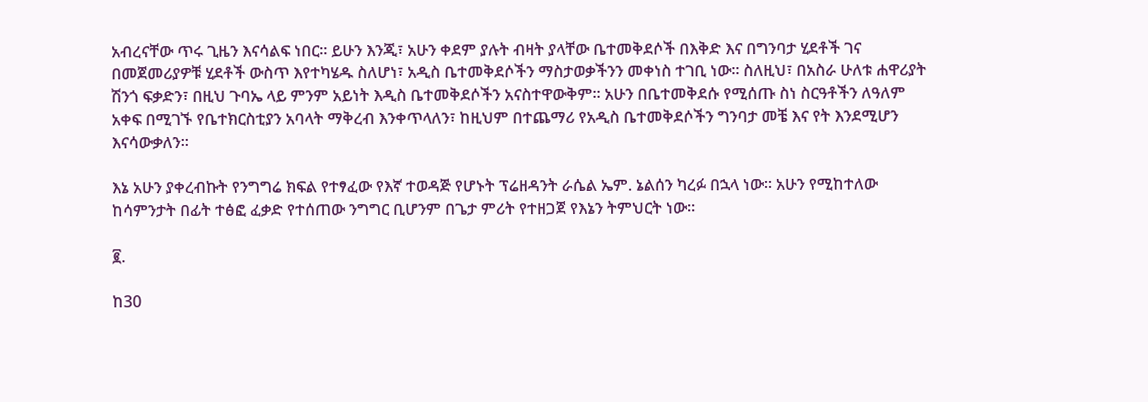አብረናቸው ጥሩ ጊዜን እናሳልፍ ነበር። ይሁን እንጂ፣ አሁን ቀደም ያሉት ብዛት ያላቸው ቤተመቅደሶች በእቅድ እና በግንባታ ሂደቶች ገና በመጀመሪያዎቹ ሂደቶች ውስጥ እየተካሄዱ ስለሆነ፣ አዲስ ቤተመቅደሶችን ማስታወቃችንን መቀነስ ተገቢ ነው። ስለዚህ፣ በአስራ ሁለቱ ሐዋሪያት ሽንጎ ፍቃድን፣ በዚህ ጉባኤ ላይ ምንም አይነት እዲስ ቤተመቅደሶችን አናስተዋውቅም። አሁን በቤተመቅደሱ የሚሰጡ ስነ ስርዓቶችን ለዓለም አቀፍ በሚገኙ የቤተክርስቲያን አባላት ማቅረብ እንቀጥላለን፣ ከዚህም በተጨማሪ የአዲስ ቤተመቅደሶችን ግንባታ መቼ እና የት እንደሚሆን እናሳውቃለን።

እኔ አሁን ያቀረብኩት የንግግሬ ክፍል የተፃፈው የእኛ ተወዳጅ የሆኑት ፕሬዘዳንት ራሴል ኤም. ኔልሰን ካረፉ በኋላ ነው። አሁን የሚከተለው ከሳምንታት በፊት ተፅፎ ፈቃድ የተሰጠው ንግግር ቢሆንም በጌታ ምሪት የተዘጋጀ የእኔን ትምህርት ነው።

፪.

ከ30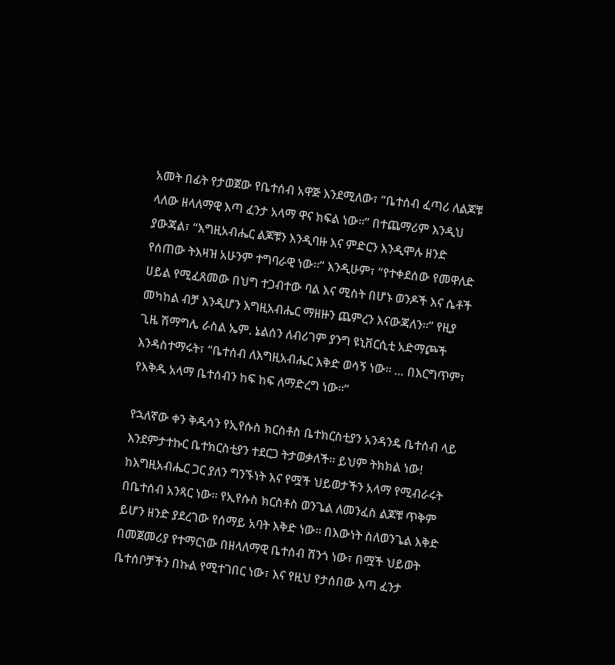አመት በፊት የታወጀው የቤተሰብ አዋጅ እንደሚለው፣ “ቤተሰብ ፈጣሪ ለልጆቹ ላለው ዘላለማዊ እጣ ፈንታ አላማ ዋና ክፍል ነው።” በተጨማሪም እንዲህ ያውጃል፣ “እግዚአብሔር ልጆቹን እንዲባዙ እና ምድርን እንዲሞሉ ዘንድ የሰጠው ትእዛዝ አሁንም ተግባራዊ ነው።” እንዲሁም፣ “የተቀደሰው የመዋለድ ሀይል የሚፈጸመው በህግ ተጋብተው ባል እና ሚስት በሆኑ ወንዶች እና ሴቶች መካከል ብቻ እንዲሆን እግዚአብሔር ማዘዙን ጨምረን እናውጃለን።” የዚያ ጊዜ ሽማግሌ ራስል ኤም. ኔልሰን ለብሪገም ያንግ ዩኒቨርሲቲ አድማጮች እንዳስተማሩት፣ “ቤተሰብ ለእግዚአብሔር እቅድ ወሳኝ ነው። … በእርግጥም፣ የእቅዱ አላማ ቤተሰብን ከፍ ከፍ ለማድረግ ነው።”

የኋለኛው ቀን ቅዱሳን የኢየሱስ ክርስቶስ ቤተክርስቲያን አንዳንዴ ቤተሰብ ላይ እንደምታተኩር ቤተክርስቲያን ተደርጋ ትታወቃለች። ይህም ትክክል ነው! ከእግዚአብሔር ጋር ያለን ግንኙነት እና የሟች ህይወታችን አላማ የሚብራሩት በቤተሰብ አንጻር ነው። የኢየሱስ ክርስቶስ ወንጌል ለመንፈስ ልጆቹ ጥቅም ይሆን ዘንድ ያደረገው የሰማይ አባት እቅድ ነው። በእውነት ስለወንጌል እቅድ በመጀመሪያ የተማርነው በዘላለማዊ ቤተሰብ ሸንጎ ነው፣ በሟች ህይወት ቤተሰቦቻችን በኩል የሚተገበር ነው፣ እና የዚህ የታሰበው እጣ ፈንታ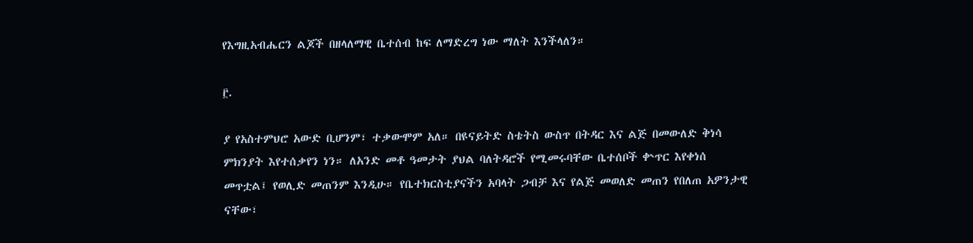የእግዚአብሔርን ልጆች በዘላለማዊ ቤተሰብ ከፍ ለማድረግ ነው ማለት እንችላለን።

፫.

ያ የአስተምህሮ አውድ ቢሆንም፣ ተቃውሞም አለ። በዩናይትድ ስቴትስ ውስጥ በትዳር እና ልጅ በመውለድ ቅነሳ ምክንያት እየተሰቃየን ነን። ለአንድ መቶ ዓመታት ያህል ባለትዳሮች የሚመሩባቸው ቤተሰቦች ቍጥር እየቀነሰ መጥቷል፤ የወሊድ መጠንም እንዲሁ። የቤተክርስቲያናችን አባላት ጋብቻ እና የልጅ መወለድ መጠን የበለጠ አዎንታዊ ናቸው፣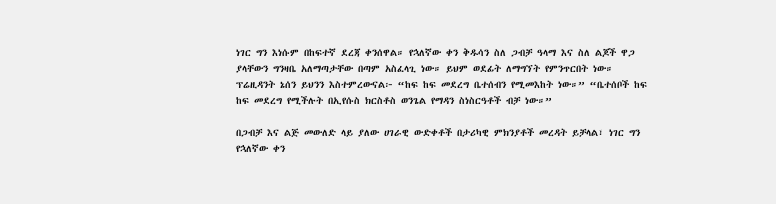ነገር ግን እነሱም በከፍተኛ ደረጃ ቀንሰዋል። የኋለኛው ቀን ቅዱሳን ስለ ጋብቻ ዓላማ እና ስለ ልጆች ዋጋ ያላቸውን ግንዛቤ አለማጣታቸው በጣም አስፈላጊ ነው። ይህም ወደፊት ለማግኘት የምንጥርበት ነው። ፕሬዚዳንት ኔሰን ይህንን እስተምረውናል፦ “ከፍ ከፍ መደረግ ቤተሰብን የሚመእከት ነው።” “ቤተሰቦች ከፍ ከፍ መደረግ የሚችሉት በኢየሱስ ክርስቶስ ወንጌል የማዳን ስነስርዓቶች ብቻ ነው።”

በጋብቻ እና ልጅ መውለድ ላይ ያለው ሀገራዊ ውድቀቶች በታሪካዊ ምክንያቶች መረዳት ይቻላል፣ ነገር ግን የኋለኛው ቀን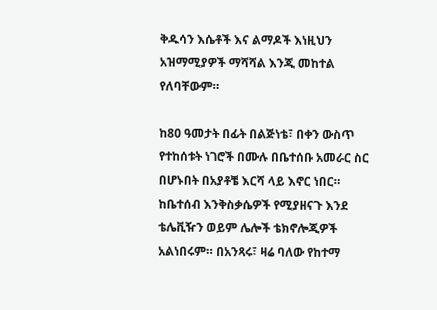ቅዱሳን እሴቶች እና ልማዶች እነዚህን አዝማሚያዎች ማሻሻል እንጂ መከተል የለባቸውም።

ከ80 ዓመታት በፊት በልጅነቴ፣ በቀን ውስጥ የተከሰቱት ነገሮች በሙሉ በቤተሰቡ አመራር ስር በሆኑበት በአያቶቼ እርሻ ላይ እኖር ነበር። ከቤተሰብ እንቅስቃሴዎች የሚያዘናጉ እንደ ቴሌቪዥን ወይም ሌሎች ቴክኖሎጂዎች አልነበሩም። በአንጻሩ፣ ዛሬ ባለው የከተማ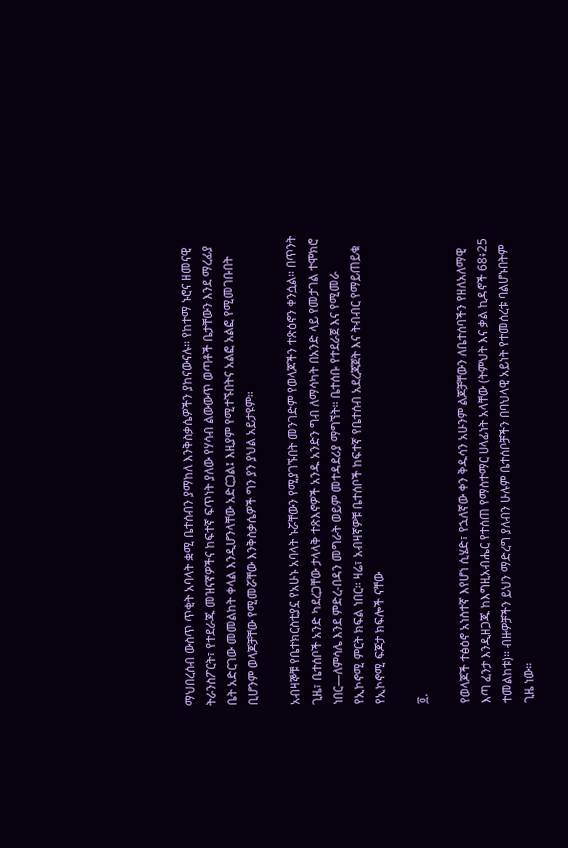ማህበረሰብ ውስጥ ጥቂት አባላት ቋሚ ቤተሰብን ያማከለ እንቅስቃሴዎችን ያከናውናሉ። የከተማ ኑሮና ዘመናዊ ትራንስፖርት፣ የተደራጁ መዝናኛዎችና ከፍተኛ ፍጥነት ያለው የሃሳብ ልውውጥ ወጣቶች ቤታቸውን እንደ ማረፊያ ቤት አድርገው መመልከት ቀላል እንዲሆንላቸው አድርጋል፤ እዚያም የሚተኙበትና አልፎ አልፎ የሚመገቡበት ቢሆንም ወላጆቻቸው የሚመሯቸው እንቅስቃሴዎች ግን ያን ያህል አይታዩም።

አብዛኞቹ የቤተክርስቲያኗ የአሁኑ አባላት ኑሯቸውን የሚያገኙበት መንገድም የወላጆችን ተጽዕኖን ቀንሷል። በጥንት ጊዜ፣ ቤተሰቦች አንድ ካደረጋቸው ታላላቅ ተጽእኖዎች አንዱ አንድን ግብ ለማሳካት በአንድ ላይ የመታገል ተሞክሮ ነበር—ለምሳሌ እንደ ምድረ-በዳን መግራት ወይም መተዳደሪያ ማግኘት። ቤተሰቡ የተደራጀ እና የሚመራ የኢኮኖሚ ምርት ክፍል ነበር። ዛሬ፣ አብዛኛዎቹ ቤተሰቦች ከፍተኛ የቤተሰብ አደረጃጀት እና ትብብር የማይጠይቁ የኢኮኖሚ ፍጆታ ክፍሎች ናቸው

፬.

የወላጆች ተፅዕኖ አነስተኛ እየሆነ ሲሄድ፣ የኋለኛው ቀን ቅዱሳን አሁንም ልጆቻቸውን ለቤተሰባችን የዘለአለማዊ እጣ ፈንታ እንዲዘጋጁ ከእግዚአብሔር የተሰጠ የማስተማር ሀላፊነት አላቸው (ትምህት እና ቃል ኪዳኖች 68፥25 ተመልከቱ)። ብዙዎቻችን ይህን ማድረግ ያለብን ሁሉም ቤተሰቦቻችን በባህላዊ አይነት የተመሰረቱ ባልሆኑበትም ጊዜ ነው።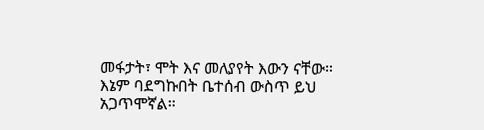መፋታት፣ ሞት እና መለያየት እውን ናቸው። እኔም ባደግኩበት ቤተሰብ ውስጥ ይህ አጋጥሞኛል።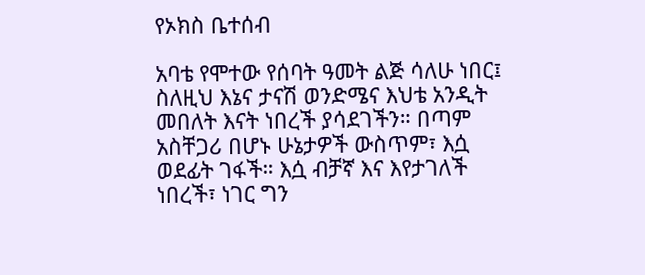የኦክስ ቤተሰብ

አባቴ የሞተው የሰባት ዓመት ልጅ ሳለሁ ነበር፤ ስለዚህ እኔና ታናሽ ወንድሜና እህቴ አንዲት መበለት እናት ነበረች ያሳደገችን። በጣም አስቸጋሪ በሆኑ ሁኔታዎች ውስጥም፣ እሷ ወደፊት ገፋች። እሷ ብቻኛ እና እየታገለች ነበረች፣ ነገር ግን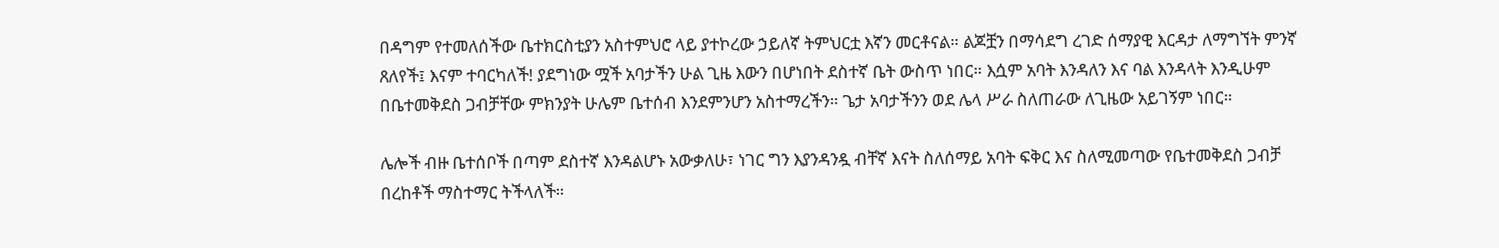በዳግም የተመለሰችው ቤተክርስቲያን አስተምህሮ ላይ ያተኮረው ኃይለኛ ትምህርቷ እኛን መርቶናል። ልጆቿን በማሳደግ ረገድ ሰማያዊ እርዳታ ለማግኘት ምንኛ ጸለየች፤ እናም ተባርካለች! ያደግነው ሟች አባታችን ሁል ጊዜ እውን በሆነበት ደስተኛ ቤት ውስጥ ነበር። እሷም አባት እንዳለን እና ባል እንዳላት እንዲሁም በቤተመቅደስ ጋብቻቸው ምክንያት ሁሌም ቤተሰብ እንደምንሆን አስተማረችን። ጌታ አባታችንን ወደ ሌላ ሥራ ስለጠራው ለጊዜው አይገኝም ነበር።

ሌሎች ብዙ ቤተሰቦች በጣም ደስተኛ እንዳልሆኑ አውቃለሁ፣ ነገር ግን እያንዳንዷ ብቸኛ እናት ስለሰማይ አባት ፍቅር እና ስለሚመጣው የቤተመቅደስ ጋብቻ በረከቶች ማስተማር ትችላለች።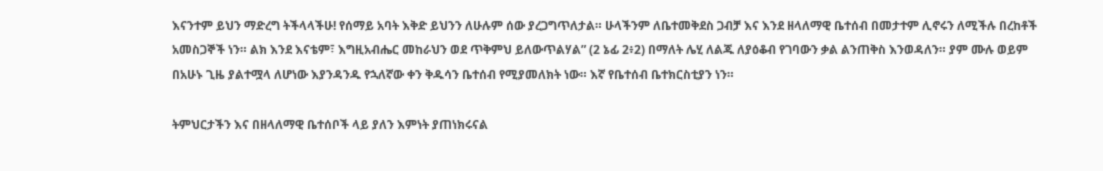እናንተም ይህን ማድረግ ትችላላችሁ! የሰማይ አባት እቅድ ይህንን ለሁሉም ሰው ያረጋግጥለታል። ሁላችንም ለቤተመቅደስ ጋብቻ እና እንደ ዘላለማዊ ቤተሰብ በመታተም ሊኖሩን ለሚችሉ በረከቶች አመስጋኞች ነን። ልክ እንደ እናቴም፣ እግዚአብሔር መከራህን ወደ ጥቅምህ ይለውጥልሃል” (2 ኔፊ 2፥2) በማለት ሌሂ ለልጁ ለያዕቆብ የገባውን ቃል ልንጠቅስ እንወዳለን። ያም ሙሉ ወይም በአሁኑ ጊዜ ያልተሟላ ለሆነው እያንዳንዱ የኋለኛው ቀን ቅዱሳን ቤተሰብ የሚያመለክት ነው። እኛ የቤተሰብ ቤተክርስቲያን ነን።

ትምህርታችን እና በዘላለማዊ ቤተሰቦች ላይ ያለን እምነት ያጠነክሩናል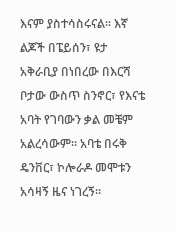እናም ያስተሳስሩናል። እኛ ልጆች በፔይሰን፣ ዩታ አቅራቢያ በነበረው በእርሻ ቦታው ውስጥ ስንኖር፣ የእናቴ አባት የገባውን ቃል መቼም አልረሳውም። አባቴ በሩቅ ዴንቨር፣ ኮሎራዶ መሞቱን አሳዛኝ ዜና ነገረኝ።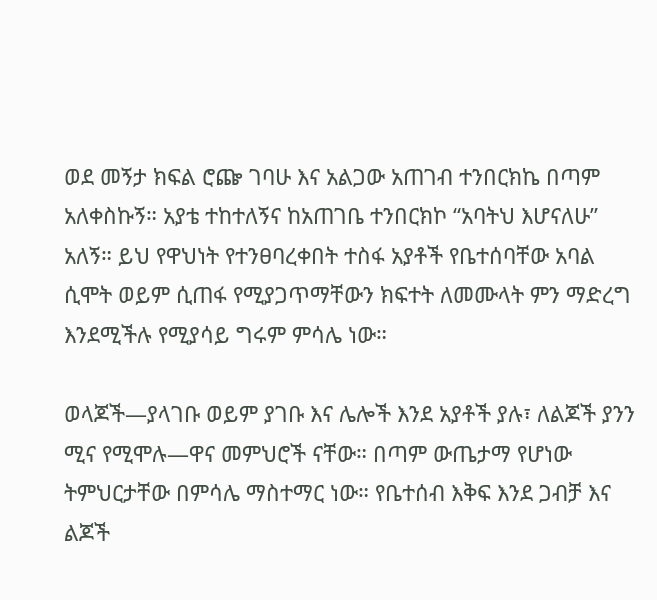ወደ መኝታ ክፍል ሮጬ ገባሁ እና አልጋው አጠገብ ተንበርክኬ በጣም አለቀስኩኝ። አያቴ ተከተለኝና ከአጠገቤ ተንበርክኮ “አባትህ እሆናለሁ” አለኝ። ይህ የዋህነት የተንፀባረቀበት ተስፋ አያቶች የቤተሰባቸው አባል ሲሞት ወይም ሲጠፋ የሚያጋጥማቸውን ክፍተት ለመሙላት ምን ማድረግ እንደሚችሉ የሚያሳይ ግሩም ምሳሌ ነው።

ወላጆች—ያላገቡ ወይም ያገቡ እና ሌሎች እንደ አያቶች ያሉ፣ ለልጆች ያንን ሚና የሚሞሉ—ዋና መምህሮች ናቸው። በጣም ውጤታማ የሆነው ትምህርታቸው በምሳሌ ማስተማር ነው። የቤተሰብ እቅፍ እንደ ጋብቻ እና ልጆች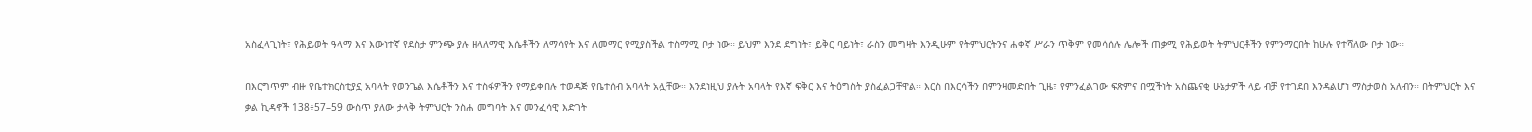አስፈላጊነት፣ የሕይወት ዓላማ እና እውነተኛ የደስታ ምንጭ ያሉ ዘላለማዊ እሴቶችን ለማሳየት እና ለመማር የሚያስችል ተስማሚ ቦታ ነው። ይህም እንደ ደግነት፣ ይቅር ባይነት፣ ራስን መግዛት እንዲሁም የትምህርትንና ሐቀኛ ሥራን ጥቅም የመሳሰሉ ሌሎች ጠቃሚ የሕይወት ትምህርቶችን የምንማርበት ከሁሉ የተሻለው ቦታ ነው።

በእርግጥም ብዙ የቤተክርስቲያኗ አባላት የወንጌል እሴቶችን እና ተስፋዎችን የማይቀበሉ ተወዳጅ የቤተሰብ አባላት አሏቸው። እንደነዚህ ያሉት አባላት የእኛ ፍቅር እና ትዕግስት ያስፈልጋቸዋል። እርስ በእርሳችን በምንዛመድበት ጊዜ፣ የምንፈልገው ፍጽምና በሟችነት አስጨናቂ ሁኔታዎች ላይ ብቻ የተገደበ እንዳልሆነ ማስታወስ አለብን። በትምህርት እና ቃል ኪዳኖች 138፥57–59 ውስጥ ያለው ታላቅ ትምህርት ንስሐ መግባት እና መንፈሳዊ እድገት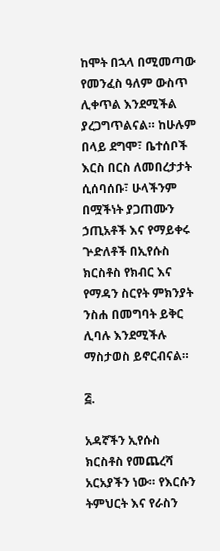ከሞት በኋላ በሚመጣው የመንፈስ ዓለም ውስጥ ሊቀጥል እንደሚችል ያረጋግጥልናል። ከሁሉም በላይ ደግሞ፣ ቤተሰቦች እርስ በርስ ለመበረታታት ሲሰባሰቡ፣ ሁላችንም በሟችነት ያጋጠሙን ኃጢአቶች እና የማይቀሩ ጕድለቶች በኢየሱስ ክርስቶስ የክብር እና የማዳን ስርየት ምክንያት ንስሐ በመግባት ይቅር ሊባሉ እንደሚችሉ ማስታወስ ይኖርብናል።

፭.

አዳኛችን ኢየሱስ ክርስቶስ የመጨረሻ አርአያችን ነው። የእርሱን ትምህርት እና የራስን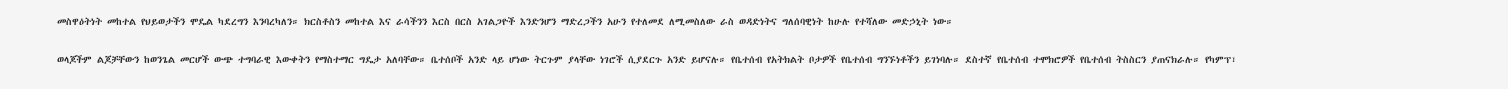መስዋዕትነት መከተል የህይወታችን ሞዴል ካደረግን እንባረካለን። ክርስቶስን መከተል እና ራሳችንን እርስ በርስ አገልጋዮች እንድንሆን ማድረጋችን አሁን የተለመደ ለሚመስለው ራስ ወዳድነትና ግለሰባዊነት ከሁሉ የተሻለው መድኃኒት ነው።

ወላጆችም ልጆቻቸውን ከወንጌል መርሆች ውጭ ተግባራዊ እውቀትን የማስተማር ግዴታ አለባቸው። ቤተሰቦች አንድ ላይ ሆነው ትርጉም ያላቸው ነገሮች ሲያደርጉ አንድ ይሆናሉ። የቤተሰብ የአትክልት ቦታዎች የቤተሰብ ግንኙነቶችን ይገነባሉ። ደስተኛ የቤተሰብ ተሞክሮዎች የቤተሰብ ትስስርን ያጠናክራሉ። የካምፕ፣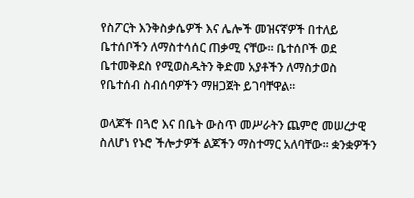የስፖርት እንቅስቃሴዎች እና ሌሎች መዝናኛዎች በተለይ ቤተሰቦችን ለማስተሳሰር ጠቃሚ ናቸው። ቤተሰቦች ወደ ቤተመቅደስ የሚወስዱትን ቅድመ አያቶችን ለማስታወስ የቤተሰብ ስብሰባዎችን ማዘጋጀት ይገባቸዋል።

ወላጆች በጓሮ እና በቤት ውስጥ መሥራትን ጨምሮ መሠረታዊ ስለሆነ የኑሮ ችሎታዎች ልጆችን ማስተማር አለባቸው። ቋንቋዎችን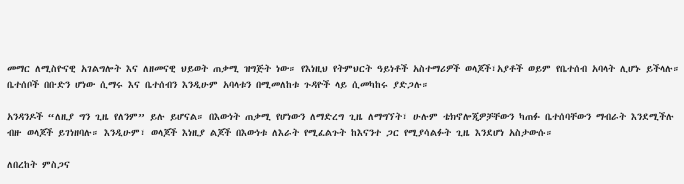መማር ለሚስዮናዊ አገልግሎት እና ለዘመናዊ ህይወት ጠቃሚ ዝግጅት ነው። የእነዚህ የትምህርት ዓይነቶች አስተማሪዎች ወላጆች፣አያቶች ወይም የቤተሰብ አባላት ሊሆኑ ይችላሉ። ቤተሰቦች በቡድን ሆነው ሲማሩ እና ቤተሰብን እንዲሁም አባላቱን በሚመለከቱ ጉዳዮች ላይ ሲመካከሩ ያድጋሉ።

አንዳንዶች “ለዚያ ግን ጊዜ የለንም” ይሉ ይሆናል። በእውነት ጠቃሚ የሆነውን ለማድረግ ጊዜ ለማግኘት፣ ሁሉም ቴክኖሎጂዎቻቸውን ካጠፉ ቤተሰባቸውን ማብራት እንደሚችሉ ብዙ ወላጆች ይገነዘባሉ። እንዲሁም፣ ወላጆች እነዚያ ልጆች በእውነቱ ለእራት የሚፈልጉት ከእናንተ ጋር የሚያሳልፉት ጊዜ እንደሆነ አስታውሱ።

ለበረከት ምስጋና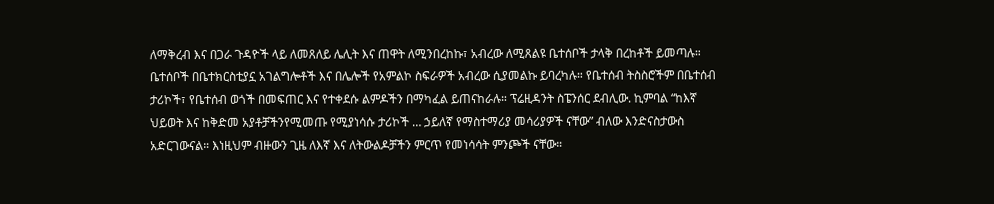ለማቅረብ እና በጋራ ጉዳዮች ላይ ለመጸለይ ሌሊት እና ጠዋት ለሚንበረከኩ፣ አብረው ለሚጸልዩ ቤተሰቦች ታላቅ በረከቶች ይመጣሉ። ቤተሰቦች በቤተክርስቲያኗ አገልግሎቶች እና በሌሎች የአምልኮ ስፍራዎች አብረው ሲያመልኩ ይባረካሉ። የቤተሰብ ትስስሮችም በቤተሰብ ታሪኮች፣ የቤተሰብ ወጎች በመፍጠር እና የተቀደሱ ልምዶችን በማካፈል ይጠናከራሉ። ፕሬዚዳንት ስፔንሰር ደብሊው. ኪምባል “ከእኛ ህይወት እና ከቅድመ አያቶቻችንየሚመጡ የሚያነሳሱ ታሪኮች … ኃይለኛ የማስተማሪያ መሳሪያዎች ናቸው” ብለው እንድናስታውስ አድርገውናል። እነዚህም ብዙውን ጊዜ ለእኛ እና ለትውልዶቻችን ምርጥ የመነሳሳት ምንጮች ናቸው።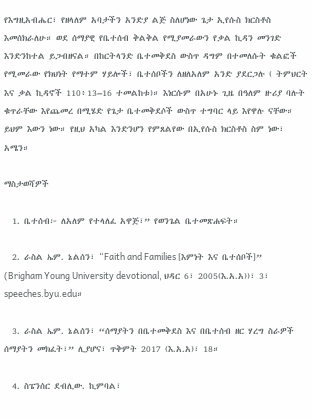የእግዚአብሔር፣ የዘላለም አባታችን አንድያ ልጅ ስለሆነው ጌታ ኢየሱስ ክርስቶስ እመሰክራለሁ። ወደ ሰማያዊ የቤተሰብ ቅልቅል የሚያመራውን የቃል ኪዳን መንገድ እንድንከተል ይጋብዘናል። በከርትላንድ ቤተመቅደስ ውስጥ ዳግም በተመለሱት ቁልፎች የሚመራው የክህነት የማተም ሃይሎች፣ ቤተሰቦችን ለዘለአለም አንድ ያደርጋሉ ( ትምህርት እና ቃል ኪዳኖች 110፥13–16 ተመልከቱ)። እነርሱም በአሁኑ ጊዜ በዓለም ዙሪያ ባሉት ቁጥራቸው እየጨመረ በሚሄድ የጌታ ቤተመቅደሶች ውስጥ ተግባር ላይ እየዋሉ ናቸው። ይህም እውን ነው። የዚህ አካል እንድንሆን የምጸልየው በኢየሱስ ክርስቶስ ስም ነው፣ አሜን።

ማስታወሻዎች

  1. ቤተሰብ፦ ለአለም የተላለፈ አዋጅ፣” የወንጌል ቤተመጽሐፍት።

  2. ራስል ኤም. ኔልሰን፣ “Faith and Families [እምነት እና ቤተሰቦች]” (Brigham Young University devotional, ህዳር 6፣ 2005(እ.አ.አ))፣ 3፣ speeches.byu.edu።

  3. ራስል ኤም. ኔልሰን፣ “ሰማያትን በቤተመቅደስ እና በቤተሰብ ዘር ሃረግ ስራዎች ሰማያትን መክፈት፣” ሊያሆና፣ ጥቅምት 2017 (እ.አ.አ)፣ 18።

  4. ስፔንሰር ደብሊው. ኪምባል፣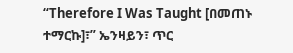“Therefore I Was Taught [በመጠኑ ተማርኩ]፣” ኤንዛይን፣ ጥር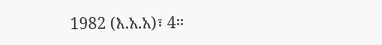1982 (እ.አ.አ)፣ 4።